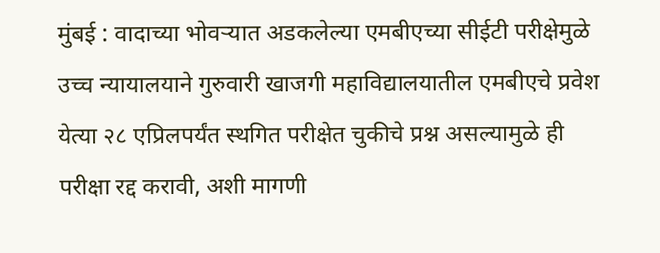मुंबई : वादाच्या भोवऱ्यात अडकलेल्या एमबीएच्या सीईटी परीक्षेमुळे उच्च न्यायालयाने गुरुवारी खाजगी महाविद्यालयातील एमबीएचे प्रवेश येत्या २८ एप्रिलपर्यंत स्थगित परीक्षेत चुकीचे प्रश्न असल्यामुळे ही परीक्षा रद्द करावी, अशी मागणी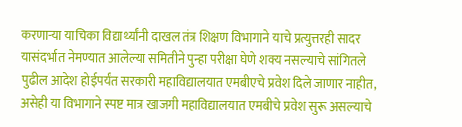करणाऱ्या याचिका विद्यार्थ्यांनी दाखल तंत्र शिक्षण विभागाने याचे प्रत्युत्तरही सादर यासंदर्भात नेमण्यात आलेल्या समितीने पुन्हा परीक्षा घेणे शक्य नसल्याचे सांगितले पुढील आदेश होईपर्यंत सरकारी महाविद्यालयात एमबीएचे प्रवेश दिले जाणार नाहीत, असेही या विभागाने स्पष्ट मात्र खाजगी महाविद्यालयात एमबीचे प्रवेश सुरू असल्याचे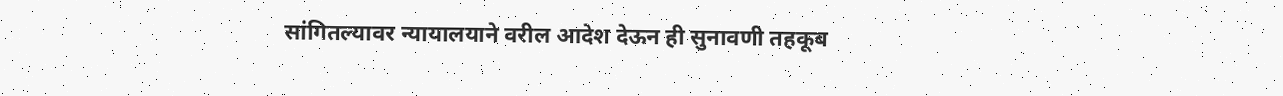सांगितल्यावर न्यायालयाने वरील आदेश देऊन ही सुनावणी तहकूब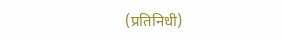(प्रतिनिधी)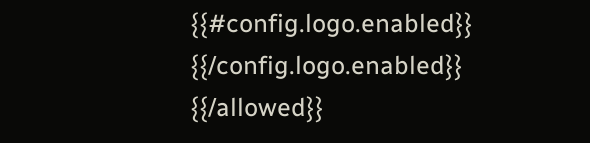{{#config.logo.enabled}} {{/config.logo.enabled}}
{{/allowed}}